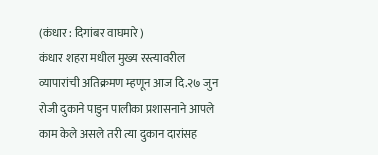(कंधार : दिगांबर वाघमारे )
कंधार शहरा मधील मुख्य रस्त्यावरील व्यापारांची अतिक्रमण म्हणून आज दि.२७ जुन रोजी दुकाने पाडुन पालीका प्रशासनाने आपले काम केले असले तरी त्या दुकान दारांसह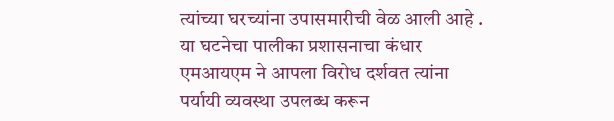त्यांच्या घरच्यांना उपासमारीची वेळ आली आहे . या घटनेचा पालीका प्रशासनाचा कंधार
एमआयएम ने आपला विरोध दर्शवत त्यांना पर्यायी व्यवस्था उपलब्ध करून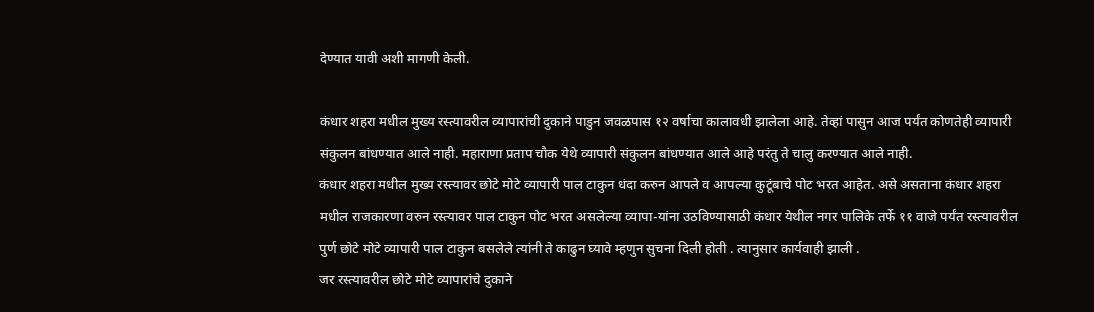देण्यात यावी अशी मागणी केली.

कंधार शहरा मधील मुख्य रस्त्यावरील व्यापारांची दुकाने पाडुन जवळपास १२ वर्षाचा कालावधी झालेला आहे. तेव्हां पासुन आज पर्यंत कोणतेही व्यापारी संकुलन बांधण्यात आले नाही. महाराणा प्रताप चौक येथे व्यापारी संकुलन बांधण्यात आले आहे परंतु ते चालु करण्यात आले नाही.
कंधार शहरा मधील मुख्य रस्त्यावर छोटे मोटे व्यापारी पाल टाकुन धंदा करुन आपले व आपल्या कुटूंबाचे पोट भरत आहेत. असे असताना कंधार शहरा मधील राजकारणा वरुन रस्त्यावर पाल टाकुन पोट भरत असलेल्या व्यापा-यांना उठविण्यासाठी कंधार येथील नगर पालिके तर्फे ११ वाजे पर्यंत रस्त्यावरील पुर्ण छोटे मोटे व्यापारी पाल टाकुन बसलेले त्यांनी ते काढुन घ्यावे म्हणुन सुचना दिली होती . त्यानुसार कार्यवाही झाली .
जर रस्त्यावरील छोटे मोटे व्यापारांचे दुकाने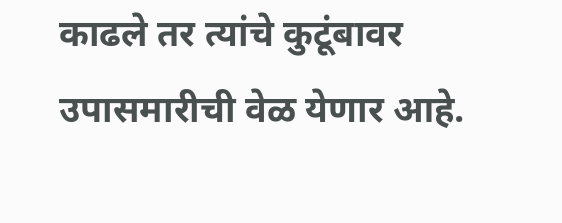काढले तर त्यांचे कुटूंबावर उपासमारीची वेळ येणार आहे.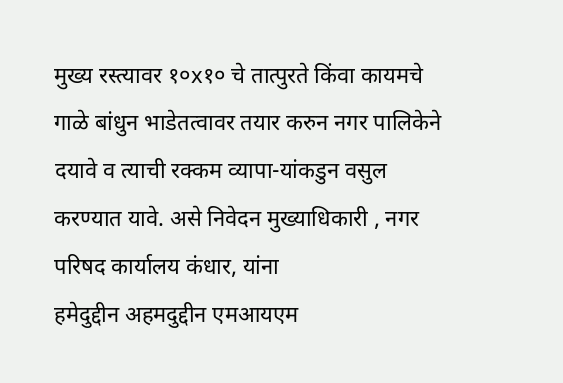मुख्य रस्त्यावर १०x१० चे तात्पुरते किंवा कायमचे गाळे बांधुन भाडेतत्वावर तयार करुन नगर पालिकेने दयावे व त्याची रक्कम व्यापा-यांकडुन वसुल करण्यात यावे. असे निवेदन मुख्याधिकारी , नगर परिषद कार्यालय कंधार, यांना
हमेदुद्दीन अहमदुद्दीन एमआयएम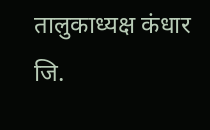तालुकाध्यक्ष कंधार जि.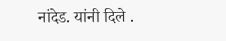नांदेड. यांनी दिले .